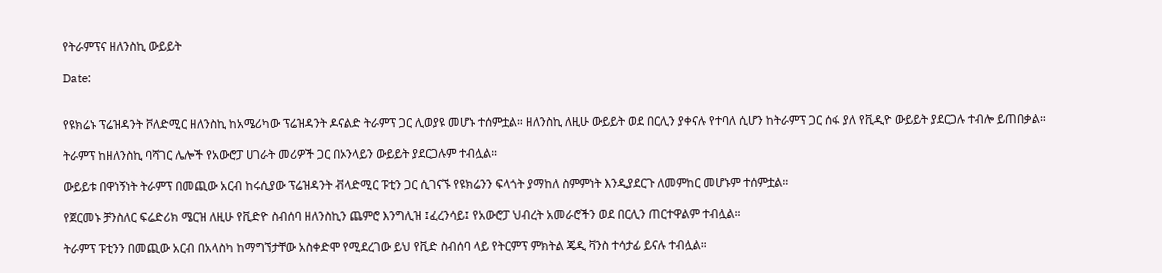የትራምፕና ዘለንስኪ ውይይት

Date:


የዩክሬኑ ፕሬዝዳንት ቮለድሚር ዘለንስኪ ከአሜሪካው ፕሬዝዳንት ዶናልድ ትራምፕ ጋር ሊወያዩ መሆኑ ተሰምቷል። ዘለንስኪ ለዚሁ ውይይት ወደ በርሊን ያቀናሉ የተባለ ሲሆን ከትራምፕ ጋር ሰፋ ያለ የቪዲዮ ውይይት ያደርጋሉ ተብሎ ይጠበቃል።

ትራምፕ ከዘለንስኪ ባሻገር ሌሎች የአውሮፓ ሀገራት መሪዎች ጋር በኦንላይን ውይይት ያደርጋሉም ተብሏል።

ውይይቱ በዋነኝነት ትራምፕ በመጪው አርብ ከሩሲያው ፕሬዝዳንት ቭላድሚር ፑቲን ጋር ሲገናኙ የዩክሬንን ፍላጎት ያማከለ ስምምነት እንዲያደርጉ ለመምከር መሆኑም ተሰምቷል።

የጀርመኑ ቻንስለር ፍሬድሪክ ሜርዝ ለዚሁ የቪድዮ ስብሰባ ዘለንስኪን ጨምሮ እንግሊዝ ፤ፈረንሳይ፤ የአውሮፓ ህብረት አመራሮችን ወደ በርሊን ጠርተዋልም ተብሏል።

ትራምፕ ፑቲንን በመጪው አርብ በአላስካ ከማግኘታቸው አስቀድሞ የሚደረገው ይህ የቪድ ስብሰባ ላይ የትርምፕ ምክትል ጄዲ ቫንስ ተሳታፊ ይናሉ ተብሏል።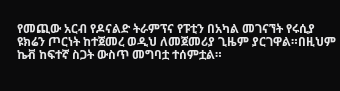የመጪው አርብ የዶናልድ ትራምፕና የፑቲን በአካል መገናኘት የሩሲያ ዩክሬን ጦርነት ከተጀመረ ወዲህ ለመጀመሪያ ጊዜም ያርገዋል።በዚህም ኬቭ ከፍተኛ ስጋት ውስጥ መግባቷ ተሰምቷል።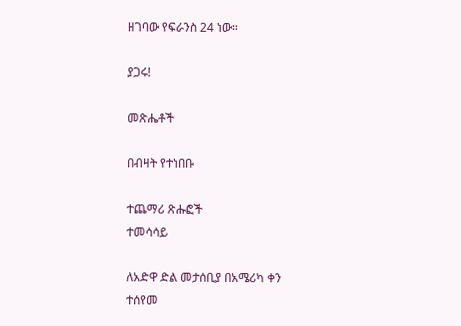ዘገባው የፍራንስ 24 ነው።

ያጋሩ!

መጽሔቶች

በብዛት የተነበቡ

ተጨማሪ ጽሑፎች
ተመሳሳይ

ለአድዋ ድል መታሰቢያ በአሜሪካ ቀን ተሰየመ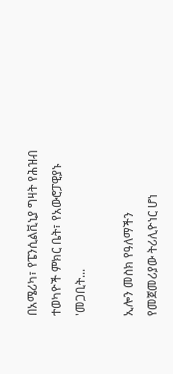በአሜሪካ፣ የፔንሲልቪኒያ ግዛት የሕዝብ ተወካዮች ምክር ቤት፣ የአውሮፓዊያኑ 'መጋቢት...

ኢሎን መስክ የዓለማችን የመጀመሪያው ትሪሊዮነር ሆነ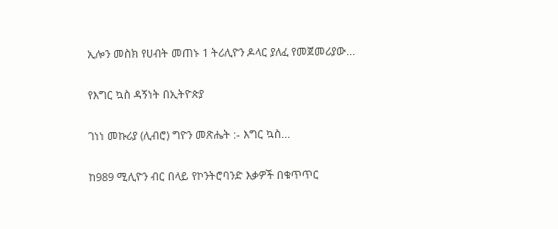ኢሎን መስክ የሀብት መጠኑ 1 ትሪሊዮን ዶላር ያለፈ የመጀመሪያው...

የእግር ኳስ ዳኝነት በኢትዮጵያ

ገነነ መኩሪያ (ሊብሮ) ግዮን መጽሔት :- እግር ኳስ...

ከ989 ሚሊዮን ብር በላይ የኮንትሮባንድ እቃዎች በቁጥጥር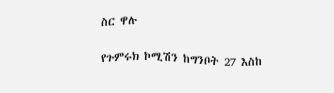ስር ዋሉ

የጉምሩክ ኮሚሽን ከግንቦት 27 እስከ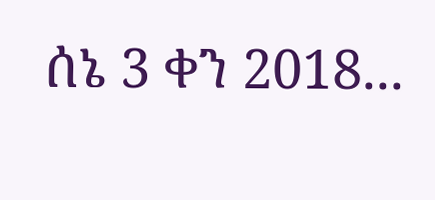ሰኔ 3 ቀን 2018...